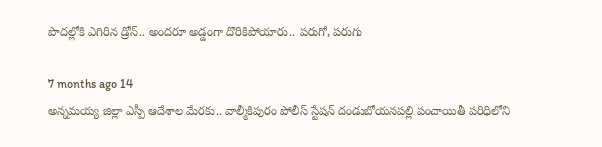పొదల్లోకి ఎగిరిన డ్రోన్.. అందరూ అడ్డంగా దొరికిపోయారు.. పరుగో, పరుగు

7 months ago 14
అన్నమయ్య జిల్లా ఎస్పీ ఆదేశాల మేరకు.. వాల్మీకిపురం పోలీస్ స్టేషన్ దండుబోయనపల్లి పంచాయితీ పరిధిలోని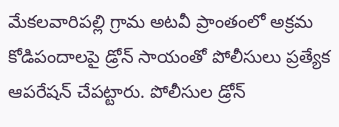మేకలవారిపల్లి గ్రామ అటవీ ప్రాంతంలో అక్రమ కోడిపందాలపై డ్రోన్ సాయంతో పోలీసులు ప్రత్యేక ఆపరేషన్ చేపట్టారు. పోలీసుల డ్రోన్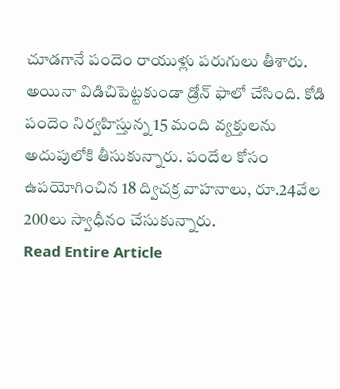చూడగానే పందెం రాయుళ్లు పరుగులు తీశారు. అయినా విడిచిపెట్టకుండా డ్రోన్ ఫాలో చేసింది. కోడి పందెం నిర్వహిస్తున్న 15 మంది వ్యక్తులను అదుపులోకి తీసుకున్నారు. పందేల కోసం ఉపయోగించిన 18 ద్విచక్ర వాహనాలు, రూ.24వేల 200లు స్వాధీనం చేసుకున్నారు.
Read Entire Article